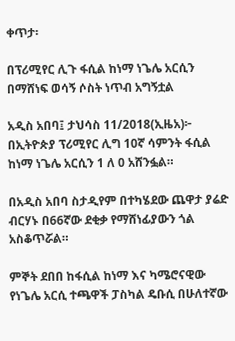ቀጥታ፡

በፕሪሚየር ሊጉ ፋሲል ከነማ ነጌሌ አርሲን በማሸነፍ ወሳኝ ሶስት ነጥብ አግኝቷል

አዲስ አበባ፤ ታህሳስ 11/2018(ኢዜአ)፦ በኢትዮጵያ ፕሪሚየር ሊግ 10ኛ ሳምንት ፋሲል ከነማ ነጌሌ አርሲን 1 ለ 0 አሸንፏል።

በአዲስ አበባ ስታዲየም በተካሄደው ጨዋታ ያሬድ ብርሃኑ በ66ኛው ደቂቃ የማሸነፊያውን ጎል አስቆጥሯል።

ምኞት ደበበ ከፋሲል ከነማ እና ካሜሮናዊው የነጌሌ አርሲ ተጫዋች ፓስካል ዴቡሲ በሁለተኛው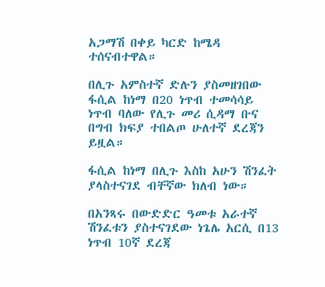አጋማሽ በቀይ ካርድ ከሜዳ ተሰናብተዋል።

በሊጉ አምስተኛ ድሉን ያስመዘገበው ፋሲል ከነማ በ20 ነጥብ ተመሳሳይ ነጥብ ባለው የሊጉ መሪ ሲዳማ ቡና በግብ ክፍያ ተበልጦ ሁለተኛ ደረጃን ይዟል።

ፋሲል ከነማ በሊጉ እስከ አሁን ሽንፈት ያላስተናገደ ብቸኛው ክለብ ነው።

በአንጻሩ በውድድር ዓመቱ አራተኛ ሽንፈቱን ያስተናገደው ነጌሌ አርሲ በ13 ነጥብ 10ኛ ደረጃ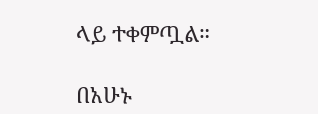ላይ ተቀምጧል።

በአሁኑ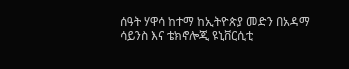ሰዓት ሃዋሳ ከተማ ከኢትዮጵያ መድን በአዳማ ሳይንስ እና ቴክኖሎጂ ዩኒቨርሲቲ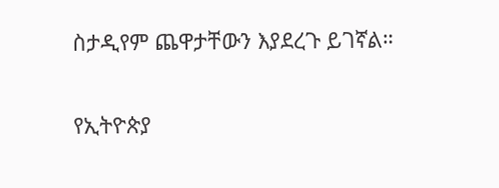ስታዲየም ጨዋታቸውን እያደረጉ ይገኛል።

የኢትዮጵያ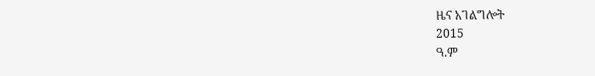ዜና አገልግሎት
2015
ዓ.ም